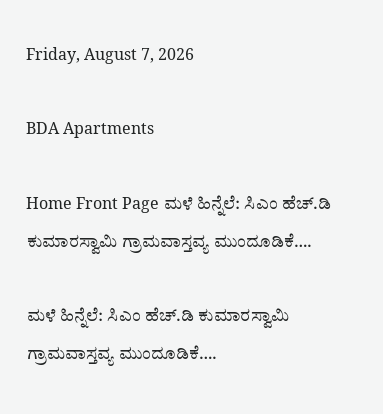Friday, August 7, 2026

BDA Apartments

Home Front Page ಮಳೆ ಹಿನ್ನೆಲೆ: ಸಿಎಂ ಹೆಚ್.ಡಿ ಕುಮಾರಸ್ವಾಮಿ ಗ್ರಾಮವಾಸ್ತವ್ಯ ಮುಂದೂಡಿಕೆ….

ಮಳೆ ಹಿನ್ನೆಲೆ: ಸಿಎಂ ಹೆಚ್.ಡಿ ಕುಮಾರಸ್ವಾಮಿ ಗ್ರಾಮವಾಸ್ತವ್ಯ ಮುಂದೂಡಿಕೆ….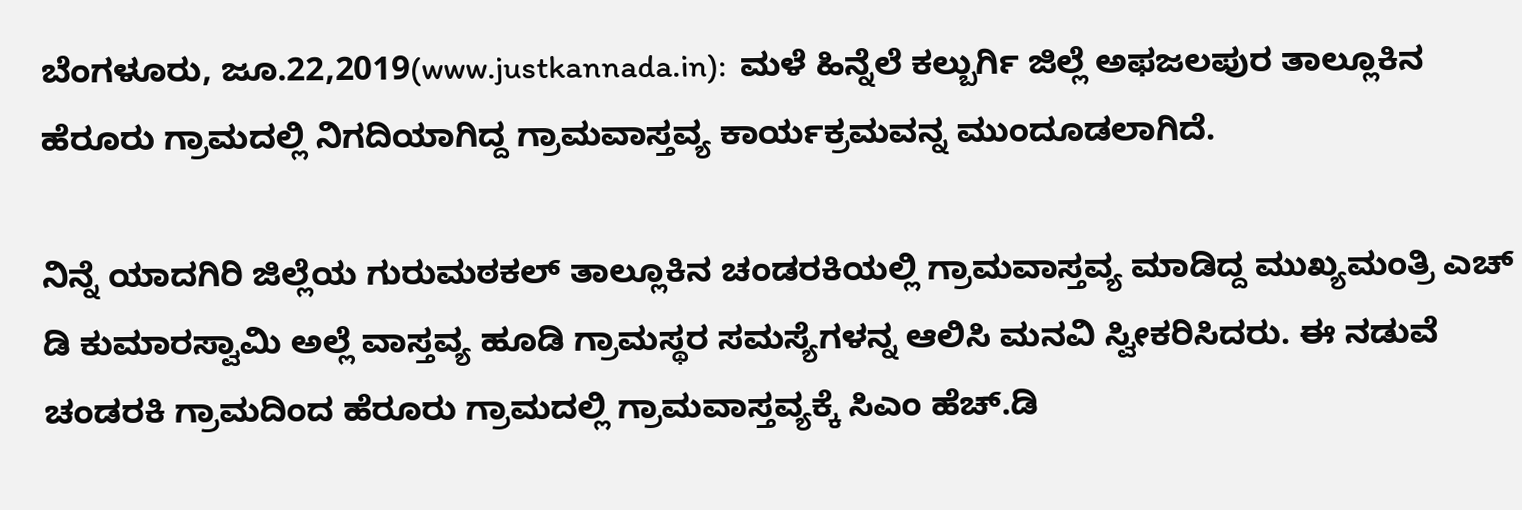ಬೆಂಗಳೂರು, ಜೂ.22,2019(www.justkannada.in):  ಮಳೆ ಹಿನ್ನೆಲೆ ಕಲ್ಬುರ್ಗಿ ಜಿಲ್ಲೆ ಅಫಜಲಪುರ ತಾಲ್ಲೂಕಿನ ಹೆರೂರು ಗ್ರಾಮದಲ್ಲಿ ನಿಗದಿಯಾಗಿದ್ದ ಗ್ರಾಮವಾಸ್ತವ್ಯ ಕಾರ್ಯಕ್ರಮವನ್ನ ಮುಂದೂಡಲಾಗಿದೆ.

ನಿನ್ನೆ ಯಾದಗಿರಿ ಜಿಲ್ಲೆಯ ಗುರುಮಠಕಲ್ ತಾಲ್ಲೂಕಿನ ಚಂಡರಕಿಯಲ್ಲಿ ಗ್ರಾಮವಾಸ್ತವ್ಯ ಮಾಡಿದ್ದ ಮುಖ್ಯಮಂತ್ರಿ ಎಚ್ ಡಿ ಕುಮಾರಸ್ವಾಮಿ ಅಲ್ಲೆ ವಾಸ್ತವ್ಯ ಹೂಡಿ ಗ್ರಾಮಸ್ಥರ ಸಮಸ್ಯೆಗಳನ್ನ ಆಲಿಸಿ ಮನವಿ ಸ್ವೀಕರಿಸಿದರು. ಈ ನಡುವೆ ಚಂಡರಕಿ ಗ್ರಾಮದಿಂದ ಹೆರೂರು ಗ್ರಾಮದಲ್ಲಿ ಗ್ರಾಮವಾಸ್ತವ್ಯಕ್ಕೆ ಸಿಎಂ ಹೆಚ್.ಡಿ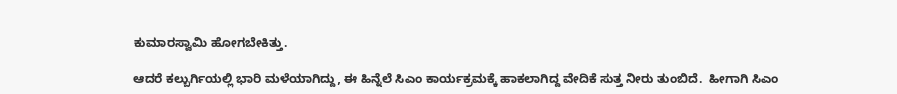ಕುಮಾರಸ್ವಾಮಿ ಹೋಗಬೇಕಿತ್ತು.

ಆದರೆ ಕಲ್ಬುರ್ಗಿಯಲ್ಲಿ ಭಾರಿ ಮಳೆಯಾಗಿದ್ದು, ಈ ಹಿನ್ನೆಲೆ ಸಿಎಂ ಕಾರ್ಯಕ್ರಮಕ್ಕೆ ಹಾಕಲಾಗಿದ್ದ ವೇದಿಕೆ ಸುತ್ತ ನೀರು ತುಂಬಿದೆ.  ಹೀಗಾಗಿ ಸಿಎಂ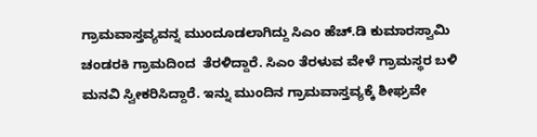ಗ್ರಾಮವಾಸ್ತವ್ಯವನ್ನ ಮುಂದೂಡಲಾಗಿದ್ದು ಸಿಎಂ ಹೆಚ್.ಡಿ ಕುಮಾರಸ್ವಾಮಿ ಚಂಡರಕಿ ಗ್ರಾಮದಿಂದ  ತೆರಳಿದ್ದಾರೆ. ಸಿಎಂ ತೆರಳುವ ವೇಳೆ ಗ್ರಾಮಸ್ಥರ ಬಳಿ ಮನವಿ ಸ್ವೀಕರಿಸಿದ್ದಾರೆ. ಇನ್ನು ಮುಂದಿನ ಗ್ರಾಮವಾಸ್ತವ್ಯಕ್ಕೆ ಶೀಘ್ರವೇ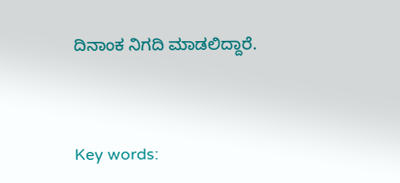ದಿನಾಂಕ ನಿಗದಿ ಮಾಡಲಿದ್ದಾರೆ.



Key words: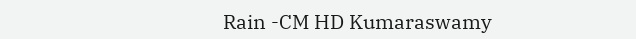Rain -CM HD Kumaraswamy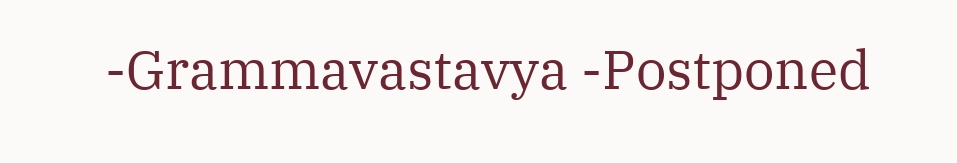-Grammavastavya -Postponed